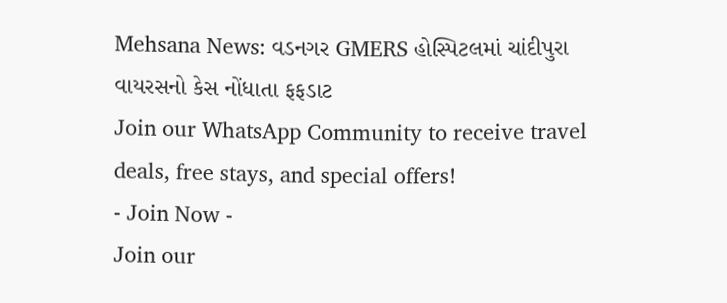Mehsana News: વડનગર GMERS હોસ્પિટલમાં ચાંદીપુરા વાયરસનો કેસ નોંધાતા ફફડાટ
Join our WhatsApp Community to receive travel deals, free stays, and special offers!
- Join Now -
Join our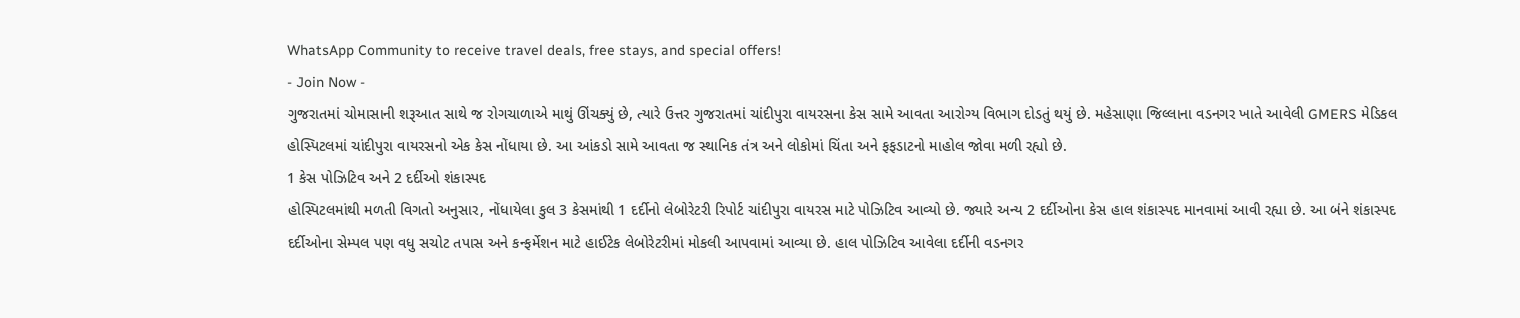WhatsApp Community to receive travel deals, free stays, and special offers!
- Join Now -
ગુજરાતમાં ચોમાસાની શરૂઆત સાથે જ રોગચાળાએ માથું ઊંચક્યું છે, ત્યારે ઉત્તર ગુજરાતમાં ચાંદીપુરા વાયરસના કેસ સામે આવતા આરોગ્ય વિભાગ દોડતું થયું છે. મહેસાણા જિલ્લાના વડનગર ખાતે આવેલી GMERS મેડિકલ હોસ્પિટલમાં ચાંદીપુરા વાયરસનો એક કેસ નોંધાયા છે. આ આંકડો સામે આવતા જ સ્થાનિક તંત્ર અને લોકોમાં ચિંતા અને ફફડાટનો માહોલ જોવા મળી રહ્યો છે.
1 કેસ પોઝિટિવ અને 2 દર્દીઓ શંકાસ્પદ
હોસ્પિટલમાંથી મળતી વિગતો અનુસાર, નોંધાયેલા કુલ 3 કેસમાંથી 1 દર્દીનો લેબોરેટરી રિપોર્ટ ચાંદીપુરા વાયરસ માટે પોઝિટિવ આવ્યો છે. જ્યારે અન્ય 2 દર્દીઓના કેસ હાલ શંકાસ્પદ માનવામાં આવી રહ્યા છે. આ બંને શંકાસ્પદ દર્દીઓના સેમ્પલ પણ વધુ સચોટ તપાસ અને કન્ફર્મેશન માટે હાઈટેક લેબોરેટરીમાં મોકલી આપવામાં આવ્યા છે. હાલ પોઝિટિવ આવેલા દર્દીની વડનગર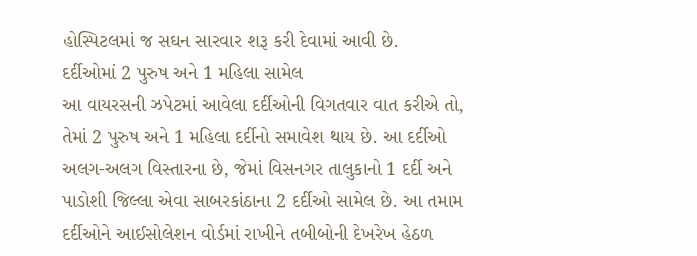હોસ્પિટલમાં જ સઘન સારવાર શરૂ કરી દેવામાં આવી છે.
દર્દીઓમાં 2 પુરુષ અને 1 મહિલા સામેલ
આ વાયરસની ઝપેટમાં આવેલા દર્દીઓની વિગતવાર વાત કરીએ તો, તેમાં 2 પુરુષ અને 1 મહિલા દર્દીનો સમાવેશ થાય છે. આ દર્દીઓ અલગ-અલગ વિસ્તારના છે, જેમાં વિસનગર તાલુકાનો 1 દર્દી અને પાડોશી જિલ્લા એવા સાબરકાંઠાના 2 દર્દીઓ સામેલ છે. આ તમામ દર્દીઓને આઈસોલેશન વોર્ડમાં રાખીને તબીબોની દેખરેખ હેઠળ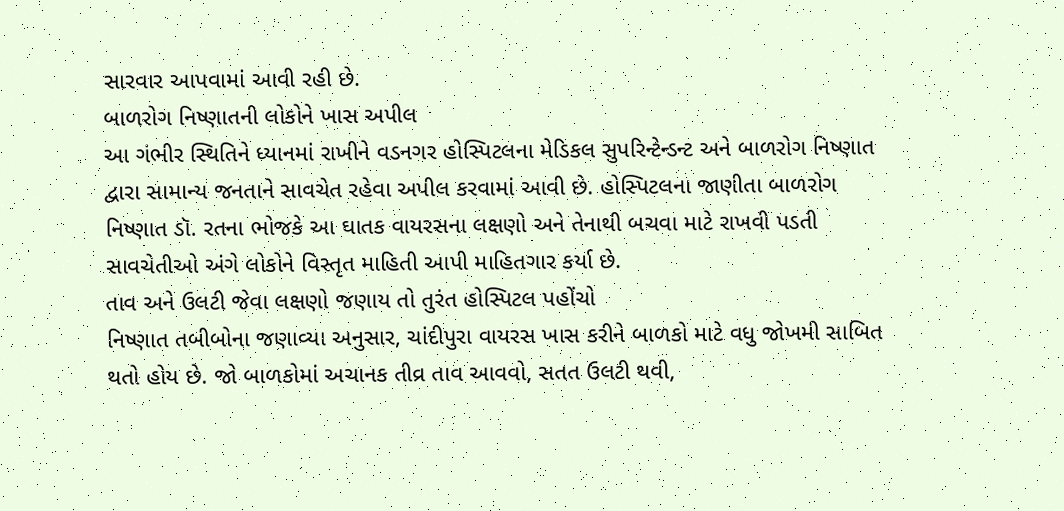સારવાર આપવામાં આવી રહી છે.
બાળરોગ નિષ્ણાતની લોકોને ખાસ અપીલ
આ ગંભીર સ્થિતિને ધ્યાનમાં રાખીને વડનગર હોસ્પિટલના મેડિકલ સુપરિન્ટેન્ડન્ટ અને બાળરોગ નિષ્ણાત દ્વારા સામાન્ય જનતાને સાવચેત રહેવા અપીલ કરવામાં આવી છે. હોસ્પિટલના જાણીતા બાળરોગ નિષ્ણાત ડૉ. રતના ભોજકે આ ઘાતક વાયરસના લક્ષણો અને તેનાથી બચવા માટે રાખવી પડતી સાવચેતીઓ અંગે લોકોને વિસ્તૃત માહિતી આપી માહિતગાર કર્યા છે.
તાવ અને ઉલટી જેવા લક્ષણો જણાય તો તુરંત હોસ્પિટલ પહોંચો
નિષ્ણાત તબીબોના જણાવ્યા અનુસાર, ચાંદીપુરા વાયરસ ખાસ કરીને બાળકો માટે વધુ જોખમી સાબિત થતો હોય છે. જો બાળકોમાં અચાનક તીવ્ર તાવ આવવો, સતત ઉલટી થવી,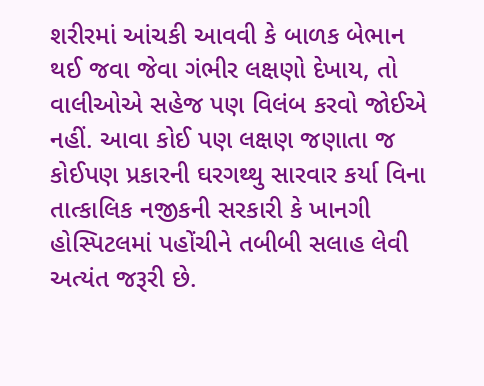શરીરમાં આંચકી આવવી કે બાળક બેભાન થઈ જવા જેવા ગંભીર લક્ષણો દેખાય, તો વાલીઓએ સહેજ પણ વિલંબ કરવો જોઈએ નહીં. આવા કોઈ પણ લક્ષણ જણાતા જ કોઈપણ પ્રકારની ઘરગથ્થુ સારવાર કર્યા વિના તાત્કાલિક નજીકની સરકારી કે ખાનગી હોસ્પિટલમાં પહોંચીને તબીબી સલાહ લેવી અત્યંત જરૂરી છે.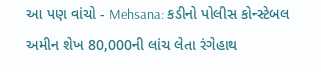આ પણ વાંચો - Mehsana: કડીનો પોલીસ કોન્સ્ટેબલ અમીન શેખ 80,000ની લાંચ લેતા રંગેહાથ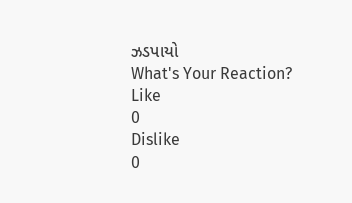ઝડપાયો
What's Your Reaction?
Like
0
Dislike
0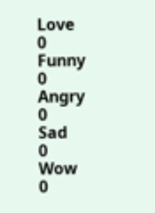Love
0
Funny
0
Angry
0
Sad
0
Wow
0